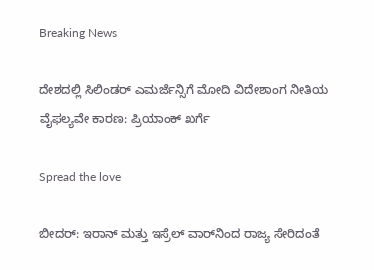Breaking News

ದೇಶದಲ್ಲಿ ಸಿಲಿಂಡರ್ ಎಮರ್ಜೆನ್ಸಿಗೆ ಮೋದಿ ವಿದೇಶಾಂಗ ನೀತಿಯ ವೈಫಲ್ಯವೇ ಕಾರಣ: ಪ್ರಿಯಾಂಕ್ ಖರ್ಗೆ

Spread the love

ಬೀದರ್: ಇರಾನ್ ಮತ್ತು ಇಸ್ರೆಲ್ ವಾರ್‌ನಿಂದ ರಾಜ್ಯ ಸೇರಿದಂತೆ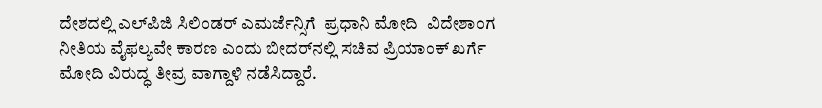ದೇಶದಲ್ಲಿ ಎಲ್‌ಪಿಜಿ ಸಿಲಿಂಡರ್ ಎಮರ್ಜೆನ್ಸಿಗೆ  ಪ್ರಧಾನಿ ಮೋದಿ  ವಿದೇಶಾಂಗ ನೀತಿಯ ವೈಫಲ್ಯವೇ ಕಾರಣ ಎಂದು ಬೀದರ್‌ನಲ್ಲಿ ಸಚಿವ ಪ್ರಿಯಾಂಕ್ ಖರ್ಗೆ ಮೋದಿ ವಿರುದ್ಧ ತೀವ್ರ ವಾಗ್ದಾಳಿ ನಡೆಸಿದ್ದಾರೆ.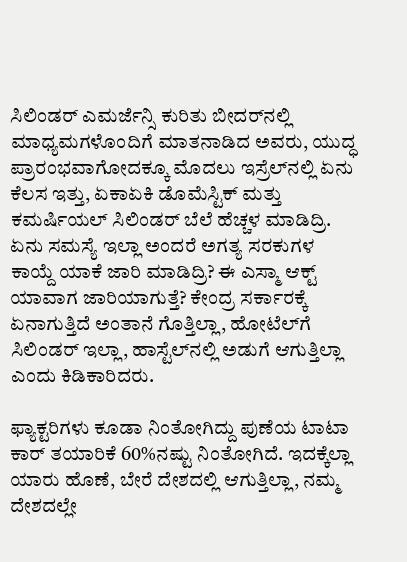ಸಿಲಿಂಡರ್ ಎಮರ್ಜೆನ್ಸಿ ಕುರಿತು ಬೀದರ್‌ನಲ್ಲಿ ಮಾಧ್ಯಮಗಳೊಂದಿಗೆ ಮಾತನಾಡಿದ ಅವರು, ಯುದ್ಧ ಪ್ರಾರಂಭವಾಗೋದಕ್ಕೂ ಮೊದಲು ಇಸ್ರೆಲ್‌ನಲ್ಲಿ ಏನು ಕೆಲಸ ಇತ್ತು, ಏಕಾಏಕಿ ಡೊಮೆಸ್ಟಿಕ್ ಮತ್ತು ಕಮರ್ಷಿಯಲ್ ಸಿಲಿಂಡರ್ ಬೆಲೆ ಹೆಚ್ಚಳ ಮಾಡಿದ್ರಿ. ಏನು ಸಮಸ್ಯೆ ಇಲ್ಲಾ ಅಂದರೆ ಅಗತ್ಯ ಸರಕುಗಳ ಕಾಯ್ದೆ ಯಾಕೆ ಜಾರಿ ಮಾಡಿದ್ರಿ? ಈ ಎಸ್ಮಾ ಆಕ್ಟ್ ಯಾವಾಗ ಜಾರಿಯಾಗುತ್ತೆ? ಕೇಂದ್ರ ಸರ್ಕಾರಕ್ಕೆ ಏನಾಗುತ್ತಿದೆ ಅಂತಾನೆ ಗೊತ್ತಿಲ್ಲಾ, ಹೋಟೆಲ್‌ಗೆ ಸಿಲಿಂಡರ್ ಇಲ್ಲಾ, ಹಾಸ್ಟೆಲ್‌ನಲ್ಲಿ ಅಡುಗೆ ಆಗುತ್ತಿಲ್ಲಾ ಎಂದು ಕಿಡಿಕಾರಿದರು.

ಫ್ಯಾಕ್ಟರಿಗಳು ಕೂಡಾ ನಿಂತೋಗಿದ್ದು ಪುಣೆಯ ಟಾಟಾ ಕಾರ್ ತಯಾರಿಕೆ 60%ನಷ್ಟು ನಿಂತೋಗಿದೆ. ಇದಕ್ಕೆಲ್ಲಾ ಯಾರು ಹೊಣೆ, ಬೇರೆ ದೇಶದಲ್ಲಿ ಆಗುತ್ತಿಲ್ಲಾ, ನಮ್ಮ ದೇಶದಲ್ಲೇ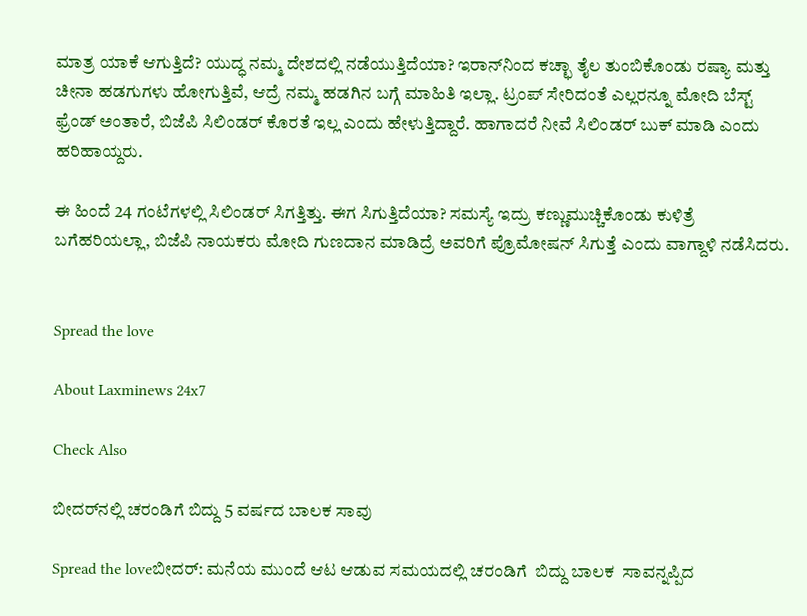ಮಾತ್ರ ಯಾಕೆ ಆಗುತ್ತಿದೆ? ಯುದ್ಧ ನಮ್ಮ ದೇಶದಲ್ಲಿ ನಡೆಯುತ್ತಿದೆಯಾ? ಇರಾನ್‌ನಿಂದ ಕಚ್ಛಾ ತೈಲ ತುಂಬಿಕೊಂಡು ರಷ್ಯಾ ಮತ್ತು ಚೀನಾ ಹಡಗುಗಳು ಹೋಗುತ್ತಿವೆ, ಆದ್ರೆ ನಮ್ಮ ಹಡಗಿನ ಬಗ್ಗೆ ಮಾಹಿತಿ ಇಲ್ಲಾ. ಟ್ರಂಪ್ ಸೇರಿದಂತೆ ಎಲ್ಲರನ್ನೂ ಮೋದಿ ಬೆಸ್ಟ್ ಫ್ರೆಂಡ್ ಅಂತಾರೆ, ಬಿಜೆಪಿ ಸಿಲಿಂಡರ್ ಕೊರತೆ ಇಲ್ಲ ಎಂದು ಹೇಳುತ್ತಿದ್ದಾರೆ. ಹಾಗಾದರೆ ನೀವೆ ಸಿಲಿಂಡರ್ ಬುಕ್ ಮಾಡಿ ಎಂದು ಹರಿಹಾಯ್ದರು.

ಈ ಹಿಂದೆ 24 ಗಂಟೆಗಳಲ್ಲಿ ಸಿಲಿಂಡರ್ ಸಿಗತ್ತಿತ್ತು. ಈಗ ಸಿಗುತ್ತಿದೆಯಾ? ಸಮಸ್ಯೆ ಇದ್ರು ಕಣ್ಣುಮುಚ್ಚಿಕೊಂಡು ಕುಳಿತ್ರೆ ಬಗೆಹರಿಯಲ್ಲಾ, ಬಿಜೆಪಿ ನಾಯಕರು ಮೋದಿ ಗುಣದಾನ ಮಾಡಿದ್ರೆ ಅವರಿಗೆ ಪ್ರೊಮೋಷನ್ ಸಿಗುತ್ತೆ ಎಂದು ವಾಗ್ದಾಳಿ ನಡೆಸಿದರು.


Spread the love

About Laxminews 24x7

Check Also

ಬೀದರ್‌ನಲ್ಲಿ ಚರಂಡಿಗೆ ಬಿದ್ದು 5 ವರ್ಷದ ಬಾಲಕ ಸಾವು

Spread the loveಬೀದರ್: ಮನೆಯ ಮುಂದೆ ಆಟ ಆಡುವ ಸಮಯದಲ್ಲಿ ಚರಂಡಿಗೆ  ಬಿದ್ದು ಬಾಲಕ  ಸಾವನ್ನಪ್ಪಿದ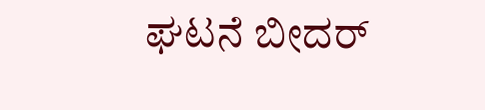ಘಟನೆ ಬೀದರ್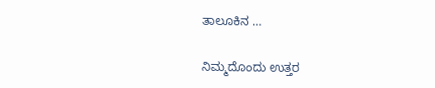ತಾಲೂಕಿನ …

ನಿಮ್ಮದೊಂದು ಉತ್ತರ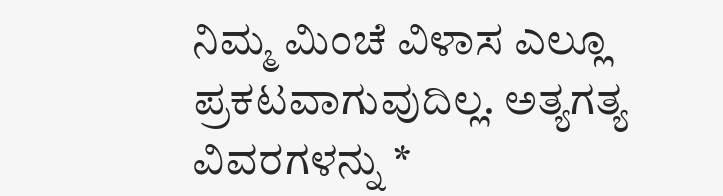ನಿಮ್ಮ ಮಿಂಚೆ ವಿಳಾಸ ಎಲ್ಲೂ ಪ್ರಕಟವಾಗುವುದಿಲ್ಲ. ಅತ್ಯಗತ್ಯ ವಿವರಗಳನ್ನು *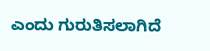ಎಂದು ಗುರುತಿಸಲಾಗಿದೆ